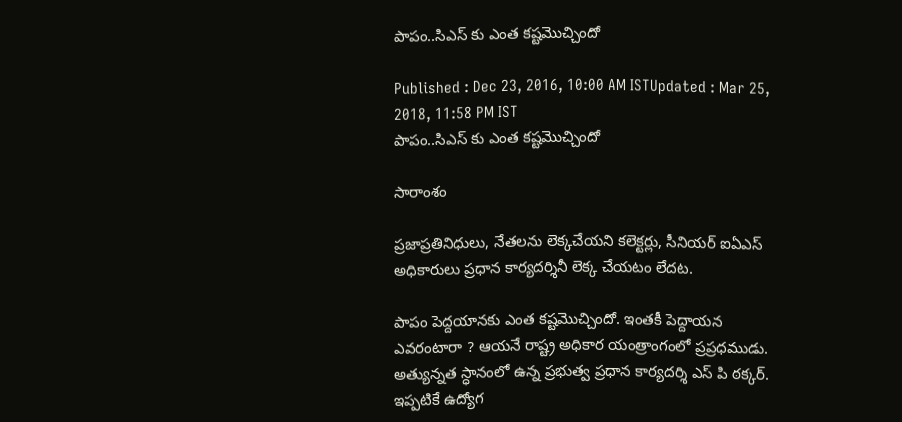పాపం..సిఎస్ కు ఎంత కష్టమొచ్చిందో

Published : Dec 23, 2016, 10:00 AM ISTUpdated : Mar 25, 2018, 11:58 PM IST
పాపం..సిఎస్ కు ఎంత కష్టమొచ్చిందో

సారాంశం

ప్రజాప్రతినిధులు, నేతలను లెక్కచేయని కలెక్టర్లు, సీనియర్ ఐఏఎస్ అధికారులు ప్రధాన కార్యదర్శినీ లెక్క చేయటం లేదట.

పాపం పెద్దయానకు ఎంత కష్టమొచ్చిందో. ఇంతకీ పెద్దాయన ఎవరంటారా ? ఆయనే రాష్ట్ర అధికార యంత్రాంగంలో ప్రప్రధముడు. అత్యున్నత స్ధానంలో ఉన్న ప్రభుత్వ ప్రధాన కార్యదర్శి ఎస్ పి ఠక్కర్. ఇప్పటికే ఉద్యోగ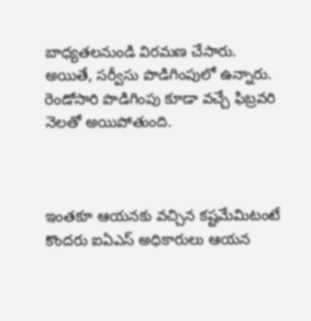బాధ్యతలనుండి విరమణ చేసారు. అయితే, సర్వీసు పొడిగింపులో ఉన్నారు. రెండోసారి పొడిగింపు కూడా వచ్చే ఫిబ్రవరి నెలతో అయిపోతుంది.



ఇంతకూ ఆయనకు వచ్చిన కష్టమేమిటంటే కొందరు ఐఏఎస్ అధికారులు ఆయన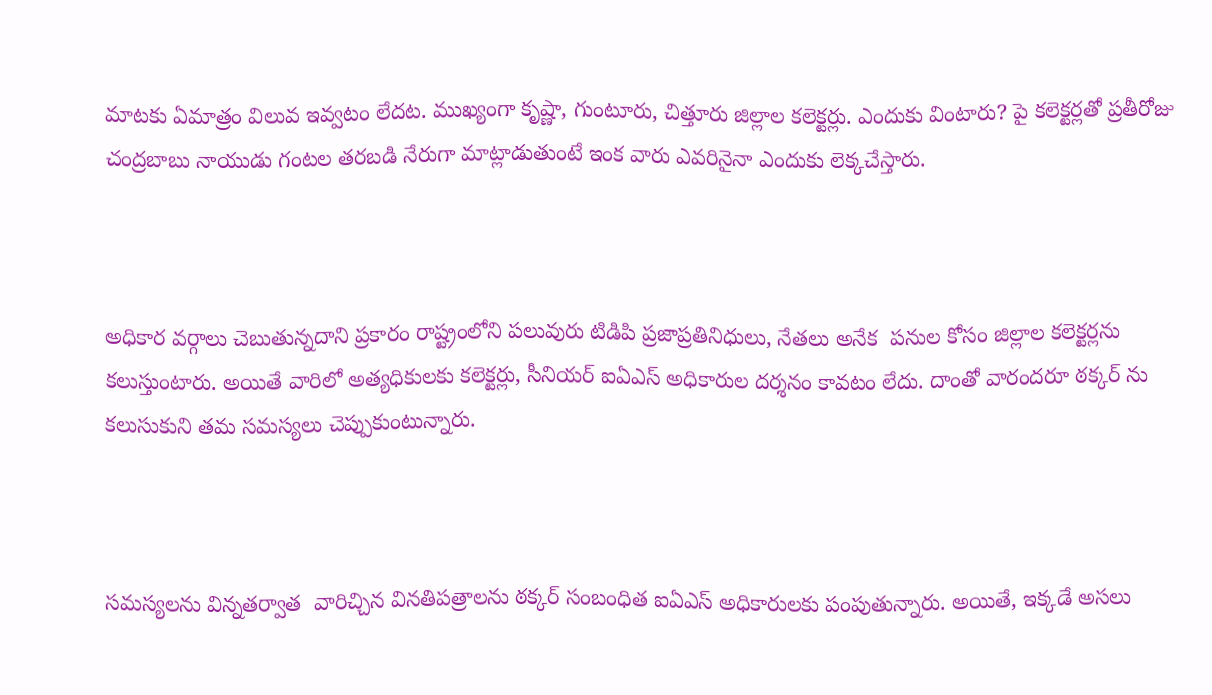మాటకు ఏమాత్రం విలువ ఇవ్వటం లేదట. ముఖ్యంగా కృష్ణా, గుంటూరు, చిత్తూరు జిల్లాల కలెక్టర్లు. ఎందుకు వింటారు? పై కలెక్టర్లతో ప్రతీరోజు చంద్రబాబు నాయుడు గంటల తరబడి నేరుగా మాట్లాడుతుంటే ఇంక వారు ఎవరినైనా ఎందుకు లెక్కచేస్తారు.



అధికార వర్గాలు చెబుతున్నదాని ప్రకారం రాష్ట్రంలోని పలువురు టిడిపి ప్రజాప్రతినిధులు, నేతలు అనేక  పనుల కోసం జిల్లాల కలెక్టర్లను కలుస్తుంటారు. అయితే వారిలో అత్యధికులకు కలెక్టర్లు, సీనియర్ ఐఏఎస్ అధికారుల దర్శనం కావటం లేదు. దాంతో వారందరూ ఠక్కర్ ను కలుసుకుని తమ సమస్యలు చెప్పుకుంటున్నారు.



సమస్యలను విన్నతర్వాత  వారిచ్చిన వినతిపత్రాలను ఠక్కర్ సంబంధిత ఐఏఎస్ అధికారులకు పంపుతున్నారు. అయితే, ఇక్కడే అసలు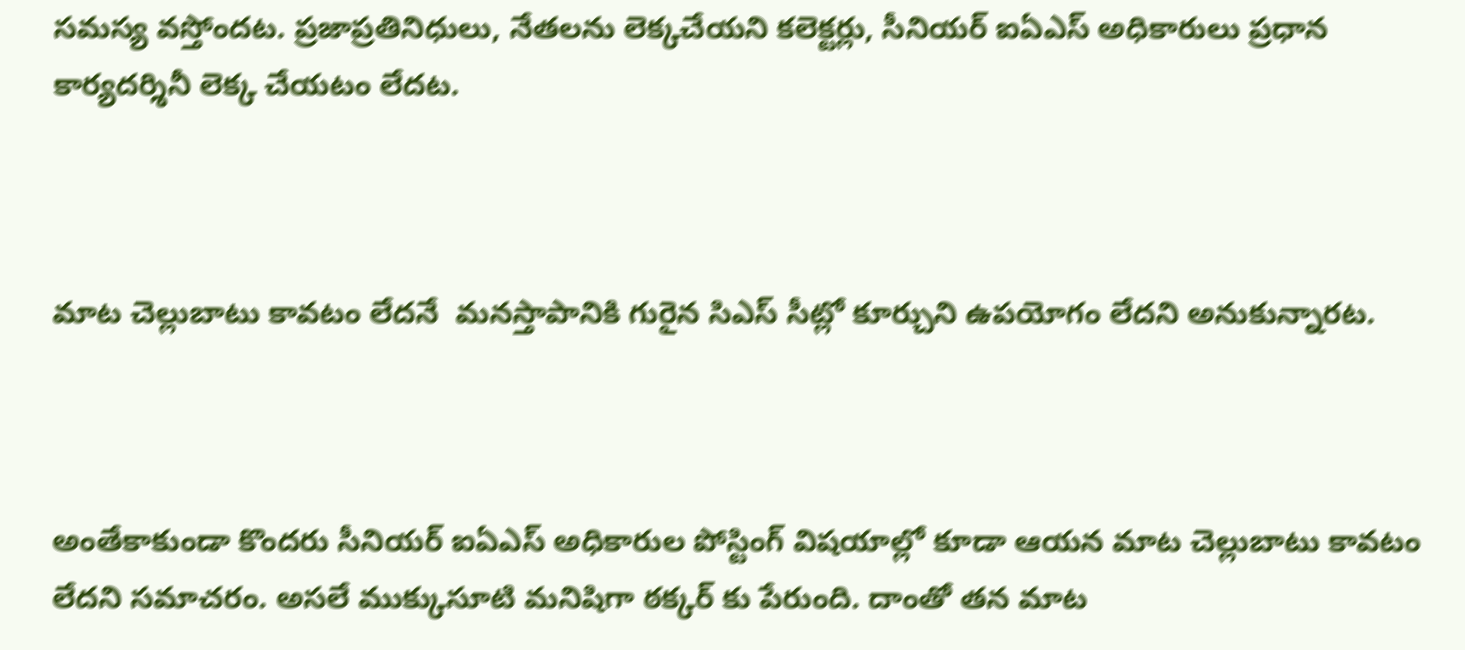సమస్య వస్తోందట. ప్రజాప్రతినిధులు, నేతలను లెక్కచేయని కలెక్టర్లు, సీనియర్ ఐఏఎస్ అధికారులు ప్రధాన కార్యదర్శినీ లెక్క చేయటం లేదట.



మాట చెల్లుబాటు కావటం లేదనే  మనస్తాపానికి గురైన సిఎస్ సీట్లో కూర్చుని ఉపయోగం లేదని అనుకున్నారట.



అంతేకాకుండా కొందరు సీనియర్ ఐఏఎస్ అధికారుల పోస్టింగ్ విషయాల్లో కూడా ఆయన మాట చెల్లుబాటు కావటం లేదని సమాచరం. అసలే ముక్కుసూటి మనిషిగా ఠక్కర్ కు పేరుంది. దాంతో తన మాట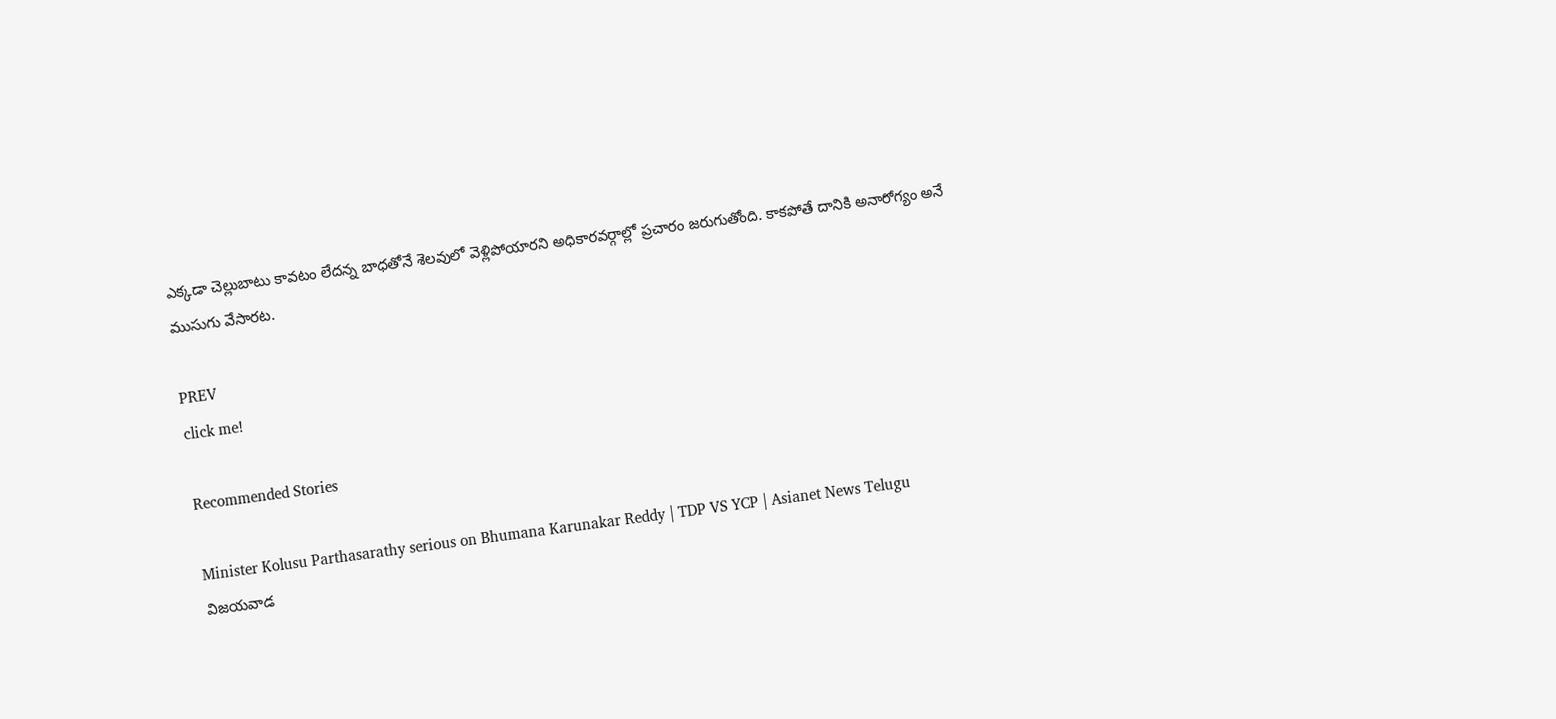ఎక్కడా చెల్లుబాటు కావటం లేదన్న బాధతోనే శెలవులో వెళ్లిపోయారని అధికారవర్గాల్లో ప్రచారం జరుగుతోంది. కాకపోతే దానికి అనారోగ్యం అనే ముసుగు వేసారట.

PREV
click me!

Recommended Stories

Minister Kolusu Parthasarathy serious on Bhumana Karunakar Reddy | TDP VS YCP | Asianet News Telugu
విజయవాడ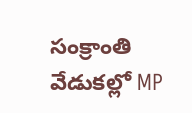సంక్రాంతి వేడుకల్లో MP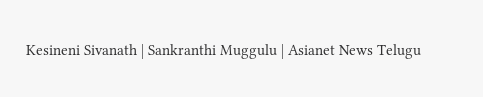Kesineni Sivanath | Sankranthi Muggulu | Asianet News Telugu